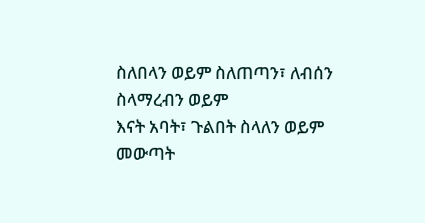ስለበላን ወይም ስለጠጣን፣ ለብሰን ስላማረብን ወይም
እናት አባት፣ ጉልበት ስላለን ወይም መውጣት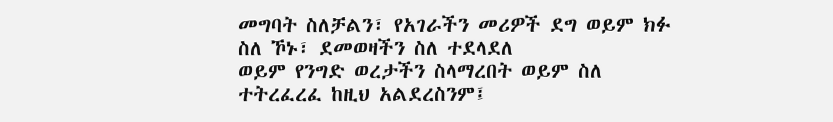መግባት ስለቻልን፣ የአገራችን መሪዎች ደግ ወይም ክፉ ስለ ኾኑ፣ ደመወዛችን ስለ ተደላደለ
ወይም የንግድ ወረታችን ስላማረበት ወይም ስለ ተትረፈረፈ ከዚህ አልደረስንም፤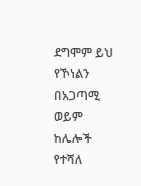ደግሞም ይህ የኾነልን በአጋጣሚ ወይም ከሌሎች የተሻለ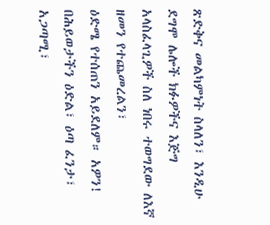ጽድቅና መልካምነት ስላለን፣ እንዲሁ ደግሞ ሌሎች ክፉዎችና እጅግ አላስፈላጊዎች ስለ ነበሩ ተወግደው ለእኛ ዘመን የተጨመረልን፣
ዕድሜ የተሰጠን አይደለም። አዎን! በሕይወታችን ዕድል፣ ዕጣ ፈንታ፣ አጋጣሚ፣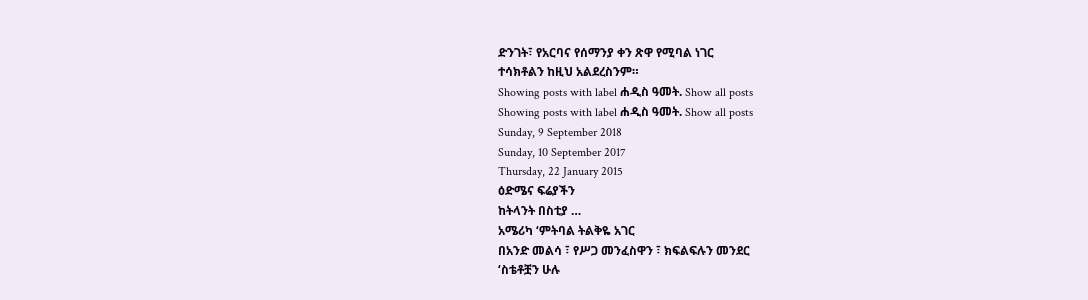ድንገት፣ የአርባና የሰማንያ ቀን ጽዋ የሚባል ነገር
ተሳክቶልን ከዚህ አልደረስንም።
Showing posts with label ሐዲስ ዓመት. Show all posts
Showing posts with label ሐዲስ ዓመት. Show all posts
Sunday, 9 September 2018
Sunday, 10 September 2017
Thursday, 22 January 2015
ዕድሜና ፍሬያችን
ከትላንት በስቲያ …
አሜሪካ ʻምትባል ትልቅዬ አገር
በአንድ መልሳ ፣ የሥጋ መንፈስዋን ፣ ክፍልፍሉን መንደር
ʻስቴቶቿን ሁሉ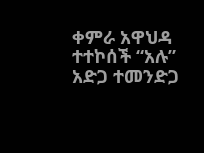ቀምራ አዋህዳ
ተተኮሰች “አሉ” አድጋ ተመንድጋ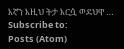እኛን እዚህ ትታ እርሷ ወደህዋ …
Subscribe to:
Posts (Atom)